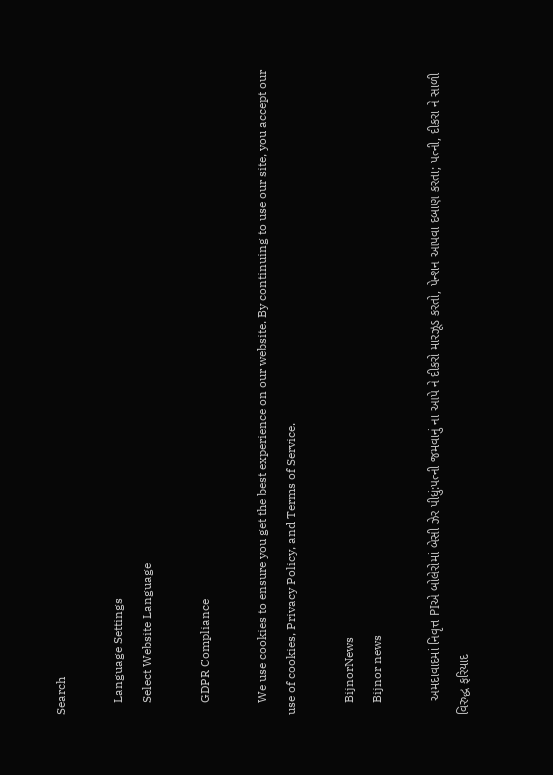Search

    Language Settings
    Select Website Language

    GDPR Compliance

    We use cookies to ensure you get the best experience on our website. By continuing to use our site, you accept our use of cookies, Privacy Policy, and Terms of Service.

    BijnorNews
    Bijnor news

    અમદાવાદમાં નિવૃત્ત PIએ બોલેરોમાં બેસી ઝેર પીધું:પત્ની જમવાનું ના આપે ને દીકરો મારઝૂડ કરતો, પેન્શન આપવા દબાણ કરતા; પત્ની, દીકરા ને સાળી વિરુદ્ધ ફરિયાદ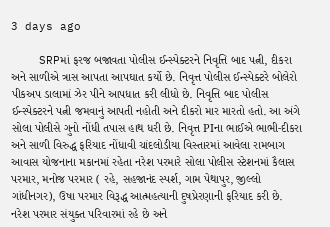3 days ago

    SRPમાં ફરજ બજાવતા પોલીસ ઈન્સ્પેક્ટરને નિવૃત્તિ બાદ પત્ની, દીકરા અને સાળીએ ત્રાસ આપતા આપઘાત કર્યો છે. નિવૃત્ત પોલીસ ઈન્સ્પેક્ટરે બોલેરો પીકઅપ ડાલામાં ઝેર પીને આપધાત કરી લીધો છે. નિવૃત્તિ બાદ પોલીસ ઈન્સ્પેક્ટરને પત્ની જમવાનું આપતી નહોતી અને દીકરો માર મારતો હતો. આ અંગે સોલા પોલીસે ગુનો નોંધી તપાસ હાથ ધરી છે. નિવૃત્ત PIના ભાઈએ ભાભી-દીકરા અને સાળી વિરુદ્ધ ફરિયાદ નોંધાવી ચાંદલોડીયા વિસ્તારમાં આવેલા રામબાગ આવાસ યોજનાના મકાનમાં રહેતા નરેશ પરમારે સોલા પોલીસ સ્ટેશનમાં કૈલાસ પરમાર, મનોજ પરમાર ( રહે, સહજાનંદ સ્પર્શ, ગામ પેથાપુર, જીલ્લો ગાંધીનગર), ઉષા પરમાર વિરૂદ્ધ આત્મહત્યાની દુષપ્રેરણાની ફરિયાદ કરી છે. નરેશ પરમાર સંયુક્ત પરિવારમાં રહે છે અને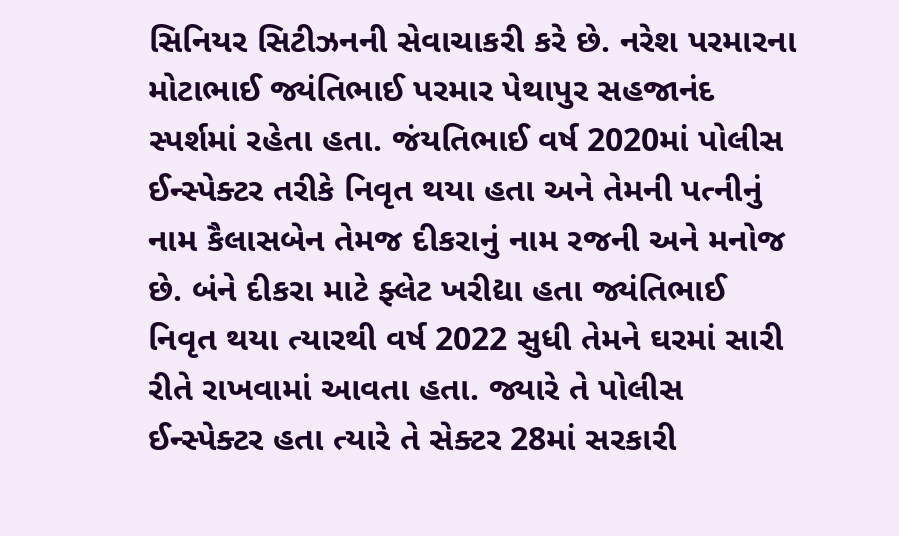સિનિયર સિટીઝનની સેવાચાકરી કરે છે. નરેશ પરમારના મોટાભાઈ જ્યંતિભાઈ પરમાર પેથાપુર સહજાનંદ સ્પર્શમાં રહેતા હતા. જંયતિભાઈ વર્ષ 2020માં પોલીસ ઈન્સ્પેક્ટર તરીકે નિવૃત થયા હતા અને તેમની પત્નીનું નામ કૈલાસબેન તેમજ દીકરાનું નામ રજની અને મનોજ છે. બંને દીકરા માટે ફ્લેટ ખરીદ્યા હતા જ્યંતિભાઈ નિવૃત થયા ત્યારથી વર્ષ 2022 સુધી તેમને ઘરમાં સારી રીતે રાખવામાં આવતા હતા. જ્યારે તે પોલીસ ઈન્સ્પેક્ટર હતા ત્યારે તે સેક્ટર 28માં સરકારી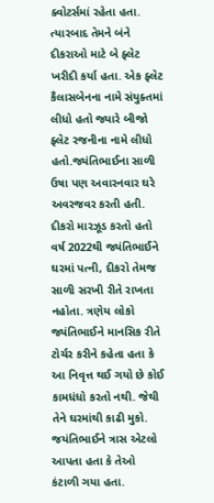ક્વોટર્સમાં રહેતા હતા. ત્યારબાદ તેમને બંને દીકરાઓ માટે બે ફ્લેટ ખરીદી કર્યા હતા. એક ફ્લેટ કૈલાસબેનના નામે સંયુક્તમાં લીધો હતો જ્યારે બીજો ફ્લેટ રજનીના નામે લીધો હતો.જ્યંતિભાઈના સાળી ઉષા પણ અવારનવાર ઘરે અવરજવર કરતી હતી. દીકરો મારઝૂડ કરતો હતો વર્ષ 2022થી જ્યંતિભાઈને ઘરમાં પત્ની, દીકરો તેમજ સાળી સરખી રીતે રાખતા નહોતા. ત્રણેય લોકો જ્યંતિભાઈને માનસિક રીતે ટોર્ચર કરીને કહેતા હતા કે આ નિવૃત્ત થઈ ગયો છે કોઈ કામધંધો કરતો નથી. જેથી તેને ઘરમાંથી કાઢી મુકો. જયંતિભાઈને ત્રાસ એટલો આપતા હતા કે તેઓ કંટાળી ગયા હતા.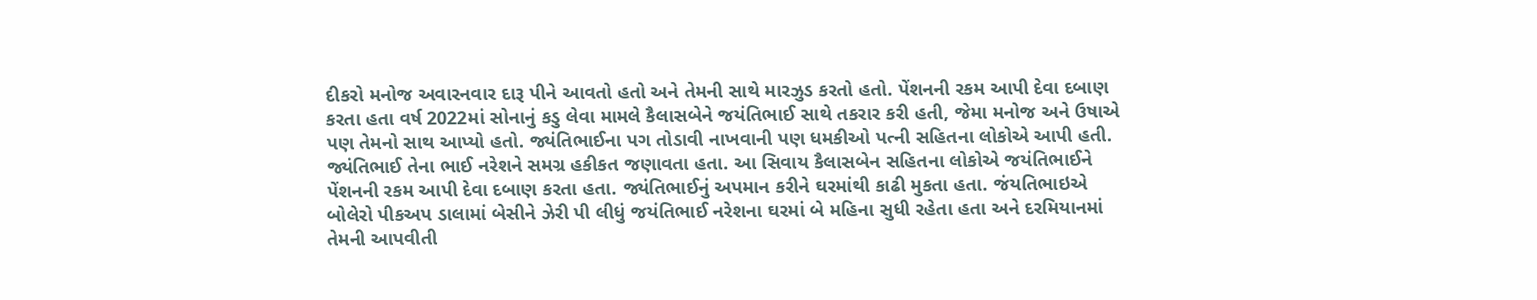દીકરો મનોજ અવારનવાર દારૂ પીને આવતો હતો અને તેમની સાથે મારઝુડ કરતો હતો. પેંશનની રકમ આપી દેવા દબાણ કરતા હતા વર્ષ 2022માં સોનાનું કડુ લેવા મામલે કૈલાસબેને જયંતિભાઈ સાથે તકરાર કરી હતી, જેમા મનોજ અને ઉષાએ પણ તેમનો સાથ આપ્યો હતો. જ્યંતિભાઈના પગ તોડાવી નાખવાની પણ ધમકીઓ પત્ની સહિતના લોકોએ આપી હતી. જ્યંતિભાઈ તેના ભાઈ નરેશને સમગ્ર હકીકત જણાવતા હતા. આ સિવાય કૈલાસબેન સહિતના લોકોએ જયંતિભાઈને પેંશનની રકમ આપી દેવા દબાણ કરતા હતા. જ્યંતિભાઈનું અપમાન કરીને ઘરમાંથી કાઢી મુકતા હતા. જંયતિભાઇએ બોલેરો પીકઅપ ડાલામાં બેસીને ઝેરી પી લીધું જયંતિભાઈ નરેશના ઘરમાં બે મહિના સુધી રહેતા હતા અને દરમિયાનમાં તેમની આપવીતી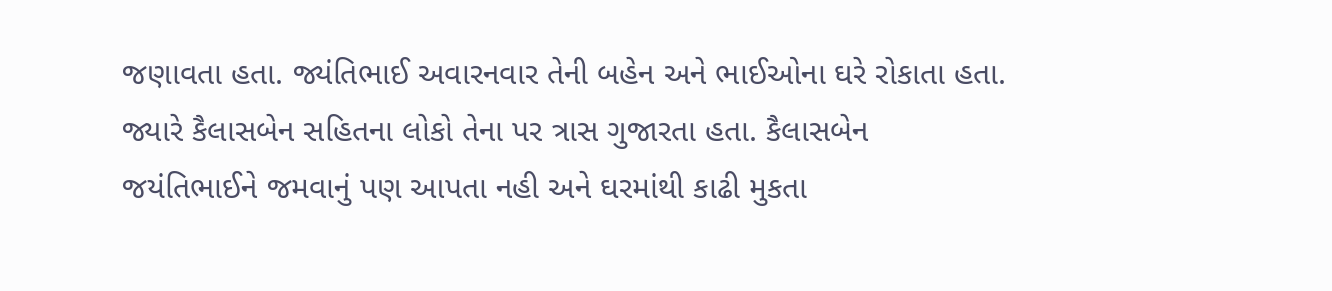જણાવતા હતા. જ્યંતિભાઈ અવારનવાર તેની બહેન અને ભાઈઓના ઘરે રોકાતા હતા. જ્યારે કૈલાસબેન સહિતના લોકો તેના પર ત્રાસ ગુજારતા હતા. કૈલાસબેન જયંતિભાઈને જમવાનું પણ આપતા નહી અને ઘરમાંથી કાઢી મુકતા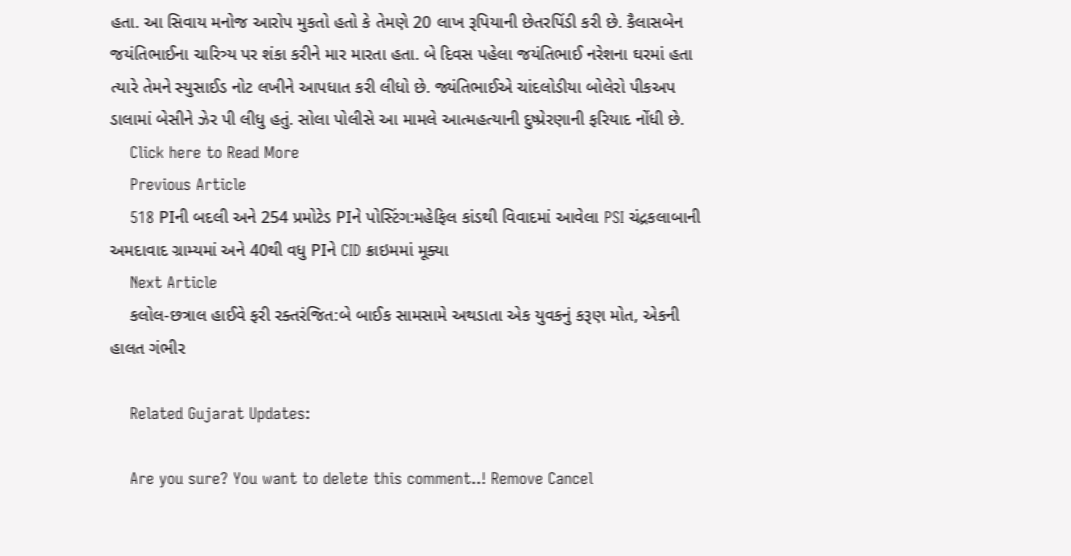હતા. આ સિવાય મનોજ આરોપ મુકતો હતો કે તેમણે 20 લાખ રૂપિયાની છેતરપિંડી કરી છે. કૈલાસબેન જયંતિભાઈના ચારિત્ર્ય પર શંકા કરીને માર મારતા હતા. બે દિવસ પહેલા જયંતિભાઈ નરેશના ઘરમાં હતા ત્યારે તેમને સ્યુસાઈડ નોટ લખીને આપધાત કરી લીધો છે. જ્યંતિભાઈએ ચાંદલોડીયા બોલેરો પીકઅપ ડાલામાં બેસીને ઝેર પી લીધુ હતું. સોલા પોલીસે આ મામલે આત્મહત્યાની દુષ્પ્રેરણાની ફરિયાદ નોંધી છે.
    Click here to Read More
    Previous Article
    518 PIની બદલી અને 254 પ્રમોટેડ PIને પોસ્ટિંગ:મહેફિલ કાંડથી વિવાદમાં આવેલા PSI ચંદ્રકલાબાની અમદાવાદ ગ્રામ્યમાં અને 40થી વધુ PIને CID ક્રાઇમમાં મૂક્યા
    Next Article
    કલોલ-છત્રાલ હાઈવે ફરી રક્તરંજિત:બે બાઈક સામસામે અથડાતા એક યુવકનું કરૂણ મોત, એકની હાલત ગંભીર

    Related Gujarat Updates:

    Are you sure? You want to delete this comment..! Remove Cancel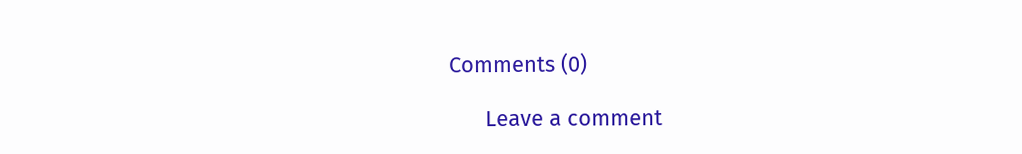Comments (0)

      Leave a comment